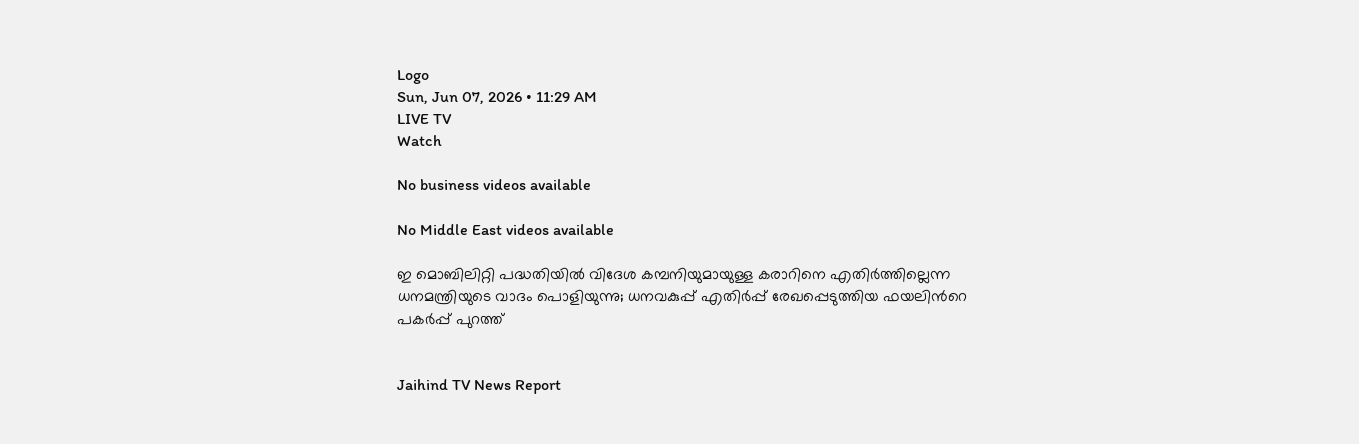Logo
Sun, Jun 07, 2026 • 11:29 AM
LIVE TV
Watch

No business videos available

No Middle East videos available

ഇ മൊബിലിറ്റി പദ്ധതിയിൽ വിദേശ കമ്പനിയുമായുള്ള കരാറിനെ എതിർത്തില്ലെന്ന ധനമന്ത്രിയുടെ വാദം പൊളിയുന്നു; ധനവകുപ്പ് എതിർപ്പ് രേഖപ്പെടുത്തിയ ഫയലിന്‍റെ പകർപ്പ് പുറത്ത്


Jaihind TV News Report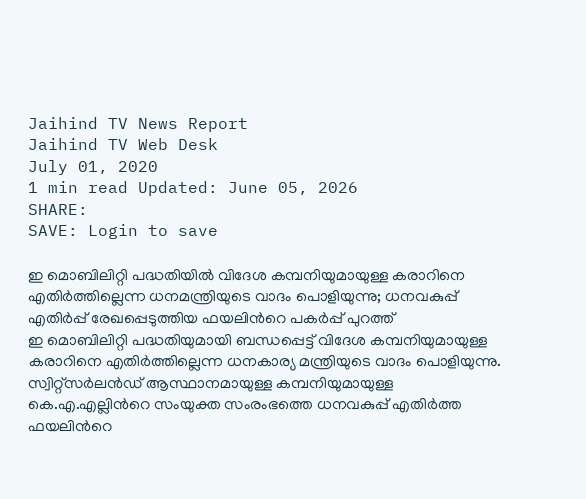Jaihind TV News Report
Jaihind TV Web Desk
July 01, 2020
1 min read Updated: June 05, 2026
SHARE:
SAVE: Login to save

ഇ മൊബിലിറ്റി പദ്ധതിയിൽ വിദേശ കമ്പനിയുമായുള്ള കരാറിനെ എതിർത്തില്ലെന്ന ധനമന്ത്രിയുടെ വാദം പൊളിയുന്നു; ധനവകുപ്പ് എതിർപ്പ് രേഖപ്പെടുത്തിയ ഫയലിന്‍റെ പകർപ്പ് പുറത്ത്
ഇ മൊബിലിറ്റി പദ്ധതിയുമായി ബന്ധപ്പെട്ട് വിദേശ കമ്പനിയുമായുള്ള കരാറിനെ എതിർത്തില്ലെന്ന ധനകാര്യ മന്ത്രിയുടെ വാദം പൊളിയുന്നു. സ്വിറ്റ്‌സർലൻഡ് ആസ്ഥാനമായുള്ള കമ്പനിയുമായുള്ള കെ.എ.എല്ലിന്‍റെ സംയുക്ത സംരംഭത്തെ ധനവകുപ്പ് എതിർത്ത ഫയലിന്‍റെ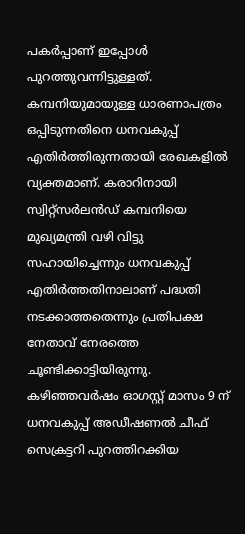പകർപ്പാണ് ഇപ്പോള്‍ പുറത്തുവന്നിട്ടുള്ളത്. കമ്പനിയുമായുള്ള ധാരണാപത്രം ഒപ്പിടുന്നതിനെ ധനവകുപ്പ് എതിർത്തിരുന്നതായി രേഖകളിൽ വ്യക്തമാണ്. കരാറിനായി സ്വിറ്റ്സർലൻഡ് കമ്പനിയെ മുഖ്യമന്ത്രി വഴി വിട്ടു സഹായിച്ചെന്നും ധനവകുപ്പ് എതിർത്തതിനാലാണ് പദ്ധതി നടക്കാത്തതെന്നും പ്രതിപക്ഷ നേതാവ് നേരത്തെ ചൂണ്ടിക്കാട്ടിയിരുന്നു. കഴിഞ്ഞവർഷം ഓഗസ്റ്റ് മാസം 9 ന് ധനവകുപ്പ് അഡീഷണൽ ചീഫ് സെക്രട്ടറി പുറത്തിറക്കിയ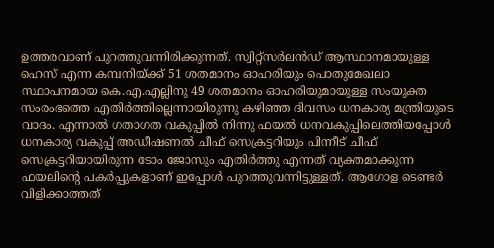ഉത്തരവാണ് പുറത്തുവന്നിരിക്കുന്നത്. സ്വിറ്റ്സർലൻഡ് ആസ്ഥാനമായുള്ള ഹെസ് എന്ന കമ്പനിയ്ക്ക് 51 ശതമാനം ഓഹരിയും പൊതുമേഖലാ സ്ഥാപനമായ കെ.എ.എല്ലിനു 49 ശതമാനം ഓഹരിയുമായുള്ള സംയുക്ത സംരംഭത്തെ എതിർത്തില്ലെന്നായിരുന്നു കഴിഞ്ഞ ദിവസം ധനകാര്യ മന്ത്രിയുടെ വാദം. എന്നാൽ ഗതാഗത വകുപ്പിൽ നിന്നു ഫയൽ ധനവകുപ്പിലെത്തിയപ്പോൾ ധനകാര്യ വകുപ്പ് അഡീഷണൽ ചീഫ് സെക്രട്ടറിയും പിന്നീട് ചീഫ് സെക്രട്ടറിയായിരുന്ന ടോം ജോസും എതിർത്തു എന്നത് വ്യക്തമാക്കുന്ന ഫയലിന്‍റെ പകർപ്പുകളാണ് ഇപ്പോള്‍ പുറത്തുവന്നിട്ടുള്ളത്. ആഗോള ടെണ്ടർ വിളിക്കാത്തത്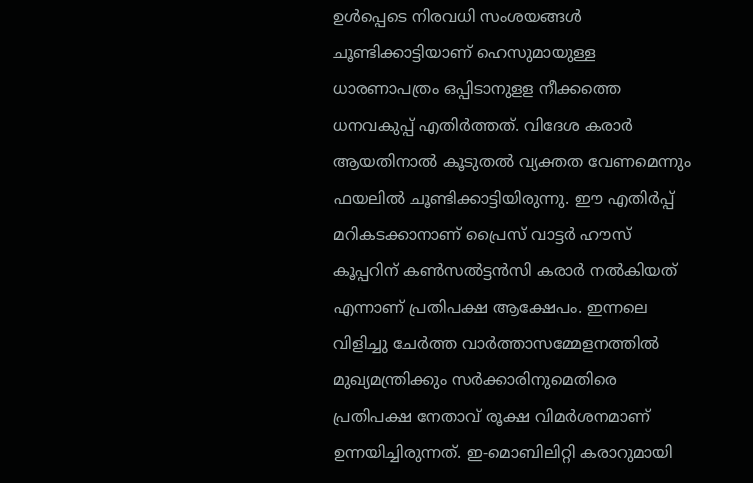ഉൾപ്പെടെ നിരവധി സംശയങ്ങൾ ചൂണ്ടിക്കാട്ടിയാണ് ഹെസുമായുള്ള ധാരണാപത്രം ഒപ്പിടാനുളള നീക്കത്തെ ധനവകുപ്പ് എതിർത്തത്. വിദേശ കരാർ ആയതിനാൽ കൂടുതൽ വ്യക്തത വേണമെന്നും ഫയലിൽ ചൂണ്ടിക്കാട്ടിയിരുന്നു. ഈ എതിർപ്പ് മറികടക്കാനാണ് പ്രൈസ് വാട്ടർ ഹൗസ് കൂപ്പറിന് കൺസൽട്ടൻസി കരാർ നൽകിയത് എന്നാണ് പ്രതിപക്ഷ ആക്ഷേപം. ഇന്നലെ വിളിച്ചു ചേർത്ത വാർത്താസമ്മേളനത്തിൽ മുഖ്യമന്ത്രിക്കും സർക്കാരിനുമെതിരെ പ്രതിപക്ഷ നേതാവ് രൂക്ഷ വിമർശനമാണ് ഉന്നയിച്ചിരുന്നത്. ഇ-മൊബിലിറ്റി കരാറുമായി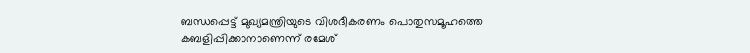ബന്ധപ്പെട്ട് മുഖ്യമന്ത്രിയുടെ വിശദീകരണം പൊതുസമൂഹത്തെ കബളിപ്പിക്കാനാണെന്ന് രമേശ്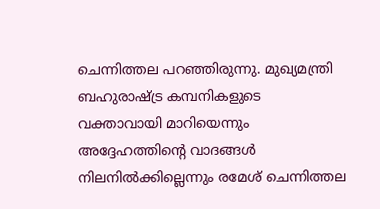ചെന്നിത്തല പറഞ്ഞിരുന്നു. മുഖ്യമന്ത്രി ബഹുരാഷ്ട്ര കമ്പനികളുടെ വക്താവായി മാറിയെന്നും അദ്ദേഹത്തിന്‍റെ വാദങ്ങൾ നിലനിൽക്കില്ലെന്നും രമേശ് ചെന്നിത്തല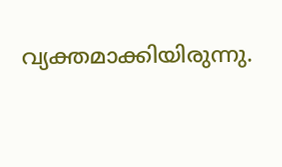വ്യക്തമാക്കിയിരുന്നു.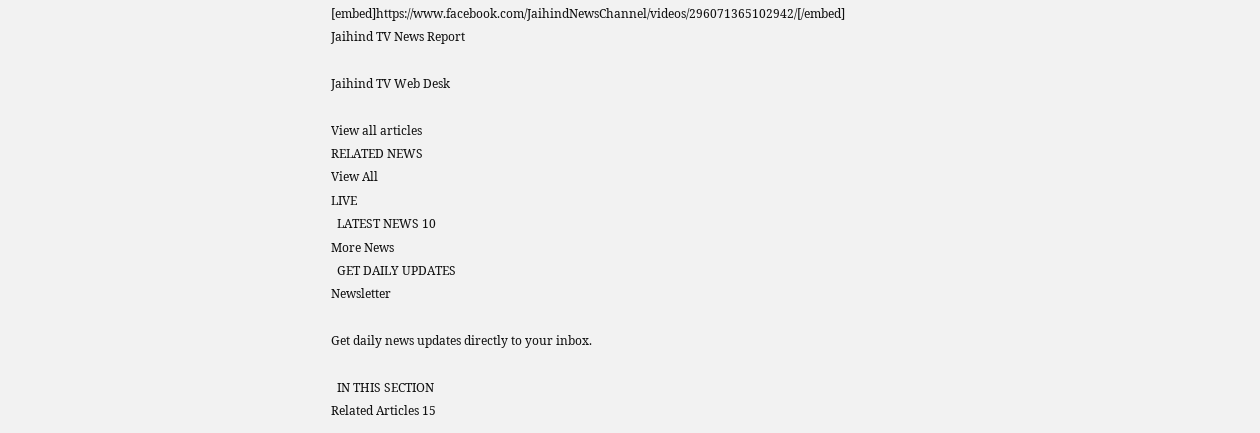[embed]https://www.facebook.com/JaihindNewsChannel/videos/296071365102942/[/embed]
Jaihind TV News Report

Jaihind TV Web Desk

View all articles
RELATED NEWS
View All
LIVE
  LATEST NEWS 10
More News
  GET DAILY UPDATES
Newsletter

Get daily news updates directly to your inbox.

  IN THIS SECTION
Related Articles 15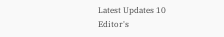Latest Updates 10
Editor's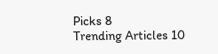Picks 8
Trending Articles 10